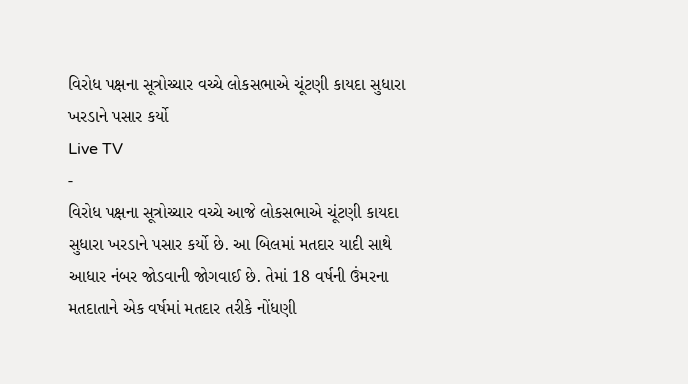વિરોધ પક્ષના સૂત્રોચ્ચાર વચ્ચે લોકસભાએ ચૂંટણી કાયદા સુધારા ખરડાને પસાર કર્યો
Live TV
-
વિરોધ પક્ષના સૂત્રોચ્ચાર વચ્ચે આજે લોકસભાએ ચૂંટણી કાયદા સુધારા ખરડાને પસાર કર્યો છે. આ બિલમાં મતદાર યાદી સાથે આધાર નંબર જોડવાની જોગવાઈ છે. તેમાં 18 વર્ષની ઉંમરના મતદાતાને એક વર્ષમાં મતદાર તરીકે નોંધણી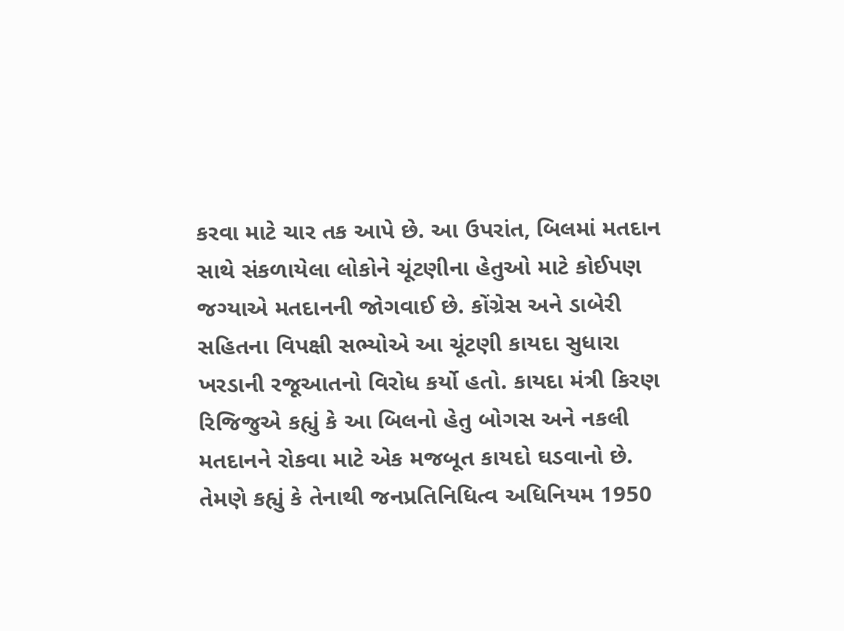કરવા માટે ચાર તક આપે છે. આ ઉપરાંત, બિલમાં મતદાન સાથે સંકળાયેલા લોકોને ચૂંટણીના હેતુઓ માટે કોઈપણ જગ્યાએ મતદાનની જોગવાઈ છે. કોંગ્રેસ અને ડાબેરી સહિતના વિપક્ષી સભ્યોએ આ ચૂંટણી કાયદા સુધારા ખરડાની રજૂઆતનો વિરોધ કર્યો હતો. કાયદા મંત્રી કિરણ રિજિજુએ કહ્યું કે આ બિલનો હેતુ બોગસ અને નકલી મતદાનને રોકવા માટે એક મજબૂત કાયદો ઘડવાનો છે. તેમણે કહ્યું કે તેનાથી જનપ્રતિનિધિત્વ અધિનિયમ 1950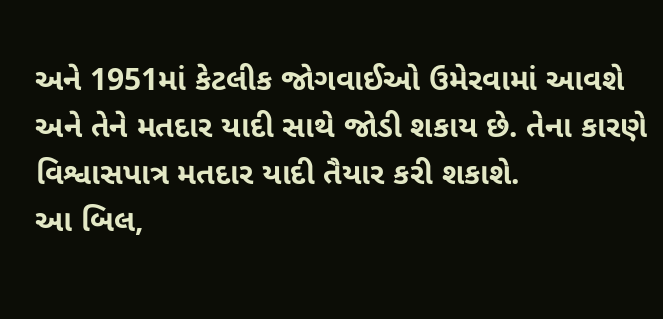અને 1951માં કેટલીક જોગવાઈઓ ઉમેરવામાં આવશે અને તેને મતદાર યાદી સાથે જોડી શકાય છે. તેના કારણે વિશ્વાસપાત્ર મતદાર યાદી તૈયાર કરી શકાશે.
આ બિલ,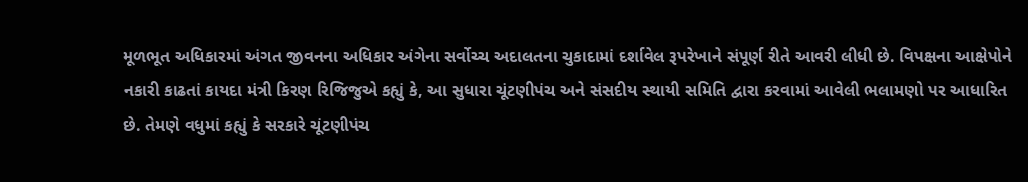મૂળભૂત અધિકારમાં અંગત જીવનના અધિકાર અંગેના સર્વોચ્ચ અદાલતના ચુકાદામાં દર્શાવેલ રૂપરેખાને સંપૂર્ણ રીતે આવરી લીધી છે. વિપક્ષના આક્ષેપોને નકારી કાઢતાં કાયદા મંત્રી કિરણ રિજિજુએ કહ્યું કે, આ સુધારા ચૂંટણીપંચ અને સંસદીય સ્થાયી સમિતિ દ્વારા કરવામાં આવેલી ભલામણો પર આધારિત છે. તેમણે વધુમાં કહ્યું કે સરકારે ચૂંટણીપંચ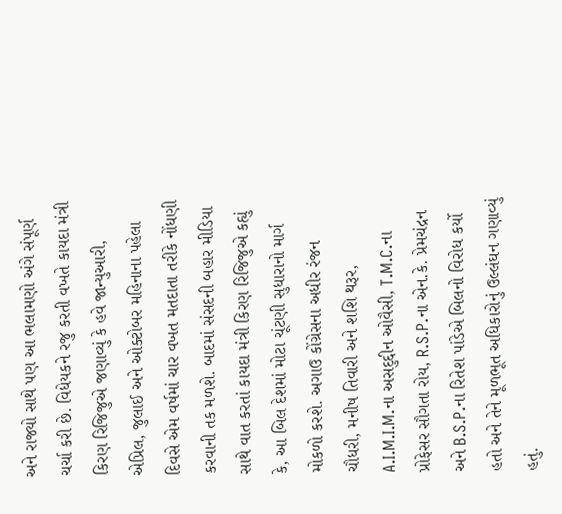અને રાજ્યો સાથે પણ આ ભલામણો અંગે સંપૂર્ણ ચર્ચા કરી છે. વિધેયકને રજુ કરતી વખતે કાયદા મંત્રી કિરણ રિજિજુએ જણાવ્યું કે હવે જાન્યુઆરી, એપ્રિલ, જુલાઈ અને ઓક્ટોબર મહિનાના પહેલા દિવસે એમ વર્ષમાં ચાર વખત મતદાતા તરીકે નોંધણી કરવાની તક મળશે. બાદમાં સંસદની બહાર મીડિયા સાથે વાત કરતાં કાયદા મંત્રી કિરણ રિજિજુએ કહ્યું કે, આ બિલ દેશમાં મોટા ચૂંટણી સુધારાનો માર્ગ મોકળો કરશે. અગાઉ કોંગ્રેસના અધીર રંજન ચૌધરી, મનીષ તિવારી અને શશિ થરૂર, A.I.M.I.M.ના અસદુદ્દીન ઓવૈસી, T.M.C.ના પ્રોફેસર સૌગતા રોય, R.S.P.ના એન.કે. પ્રેમચંદ્રન અને B.S.P.ના રિતેશ પાંડેએ બિલનો વિરોધ કર્યો હતો અને તેને મૂળભૂત અધિકારોનું ઉલ્લંઘન ગણાવ્યું હતું.